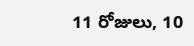11 రోజులు, 10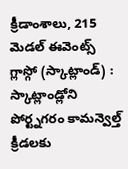క్రీడాంశాలు, 215 మెడల్ ఈవెంట్స్
గ్లాస్గో (స్కాట్లాండ్) : స్కాట్లాండ్లోని పోర్ట్నగరం కామన్వెల్త్ క్రీడలకు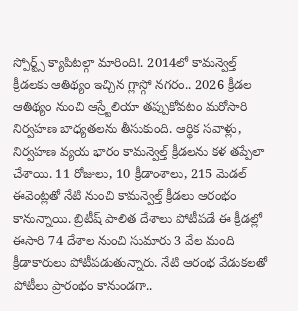స్పోర్ట్స్ క్యాపిటల్గా మారింది!. 2014లో కామన్వెల్త్ క్రీడలకు ఆతిథ్యం ఇచ్చిన గ్లాస్గో నగరం.. 2026 క్రీడల ఆతిథ్యం నుంచి ఆస్ర్టేలియా తప్పుకోవటం మరోసారి నిర్వహణ బాధ్యతలను తీసుకుంది. ఆర్థిక సవాళ్లు, నిర్వహణ వ్యయ భారం కామన్వెల్త్ క్రీడలను కళ తప్పేలా చేశాయి. 11 రోజులు, 10 క్రీడాంశాలు, 215 మెడల్ ఈవెంట్లతో నేటి నుంచి కామన్వెల్త్ క్రీడలు ఆరంభం కానున్నాయి. బ్రిటీష్ పాలిత దేశాలు పోటీపడే ఈ క్రీడల్లో ఈసారి 74 దేశాల నుంచి సుమారు 3 వేల మంది క్రీడాకారులు పోటీపడుతున్నారు. నేటి ఆరంభ వేడుకలతో పోటీలు ప్రారంభం కానుండగా..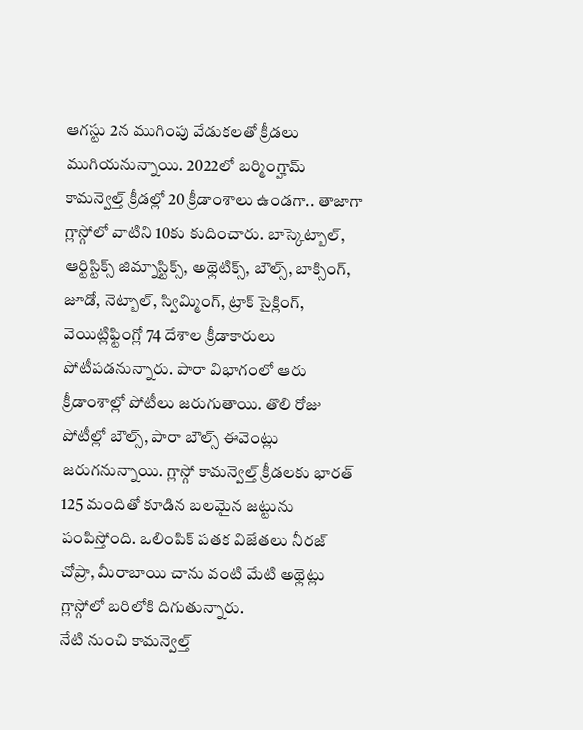ఆగస్టు 2న ముగింపు వేడుకలతో క్రీడలు ముగియనున్నాయి. 2022లో బర్మింగ్హామ్ కామన్వెల్త్ క్రీడల్లో 20 క్రీడాంశాలు ఉండగా.. తాజాగా గ్లాస్గోలో వాటిని 10కు కుదించారు. బాస్కెట్బాల్, ఆర్టిస్టిక్స్ జిమ్నాస్టిక్స్, అథ్లెటిక్స్, బౌల్స్, బాక్సింగ్, జూడో, నెట్బాల్, స్విమ్మింగ్, ట్రాక్ సైక్లింగ్, వెయిట్లిఫ్టింగ్లో 74 దేశాల క్రీడాకారులు పోటీపడనున్నారు. పారా విభాగంలో ఆరు క్రీడాంశాల్లో పోటీలు జరుగుతాయి. తొలి రోజు పోటీల్లో బౌల్స్, పారా బౌల్స్ ఈవెంట్లు జరుగనున్నాయి. గ్లాస్గో కామన్వెల్త్ క్రీడలకు భారత్ 125 మందితో కూడిన బలమైన జట్టును పంపిస్తోంది. ఒలింపిక్ పతక విజేతలు నీరజ్ చోప్రా, మీరాబాయి చాను వంటి మేటి అథ్లెట్లు గ్లాస్గోలో బరిలోకి దిగుతున్నారు.
నేటి నుంచి కామన్వెల్త్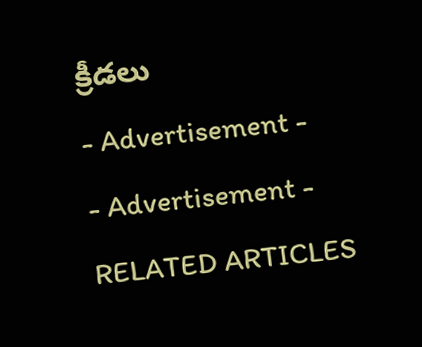క్రీడలు
- Advertisement -
- Advertisement -
RELATED ARTICLES